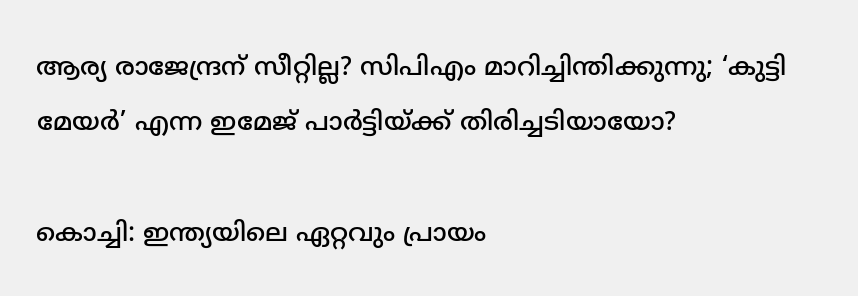ആര്യ രാജേന്ദ്രന് സീറ്റില്ല? സിപിഎം മാറിച്ചിന്തിക്കുന്നു; ‘കുട്ടി മേയര്‍’ എന്ന ഇമേജ് പാര്‍ട്ടിയ്ക്ക് തിരിച്ചടിയായോ?

കൊച്ചി: ഇന്ത്യയിലെ ഏറ്റവും പ്രായം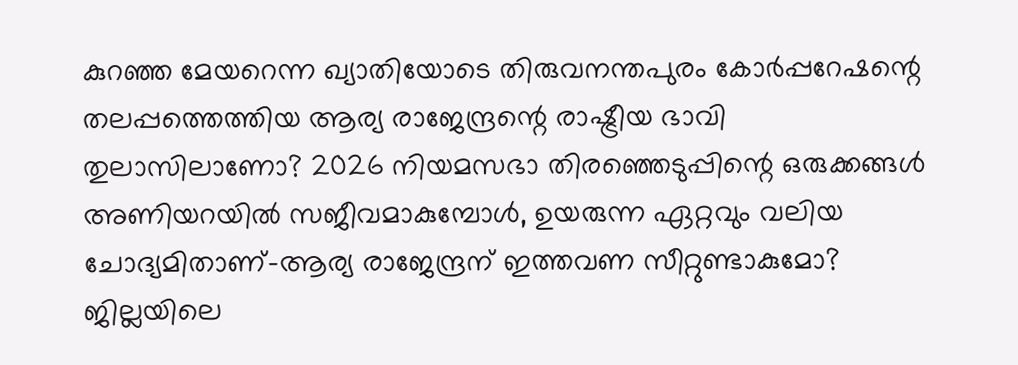കുറഞ്ഞ മേയറെന്ന ഖ്യാതിയോടെ തിരുവനന്തപുരം കോര്‍പ്പറേഷന്റെ തലപ്പത്തെത്തിയ ആര്യ രാജേന്ദ്രന്റെ രാഷ്ട്രീയ ഭാവി തുലാസിലാണോ? 2026 നിയമസഭാ തിരഞ്ഞെടുപ്പിന്റെ ഒരുക്കങ്ങള്‍ അണിയറയില്‍ സജീവമാകുമ്പോള്‍, ഉയരുന്ന ഏറ്റവും വലിയ ചോദ്യമിതാണ്-ആര്യ രാജേന്ദ്രന് ഇത്തവണ സീറ്റുണ്ടാകുമോ? ജില്ലയിലെ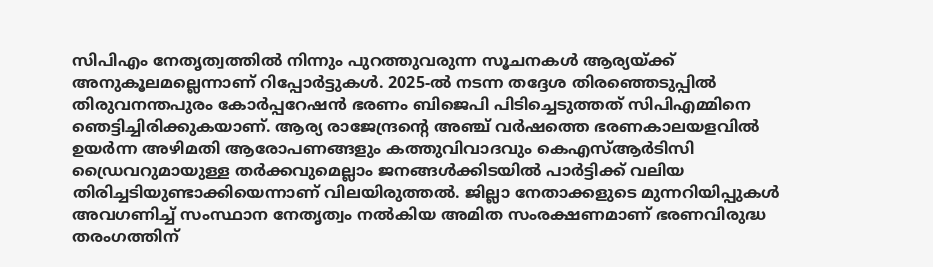സിപിഎം നേതൃത്വത്തില്‍ നിന്നും പുറത്തുവരുന്ന സൂചനകള്‍ ആര്യയ്ക്ക് അനുകൂലമല്ലെന്നാണ് റിപ്പോര്‍ട്ടുകള്‍. 2025-ല്‍ നടന്ന തദ്ദേശ തിരഞ്ഞെടുപ്പില്‍ തിരുവനന്തപുരം കോര്‍പ്പറേഷന്‍ ഭരണം ബിജെപി പിടിച്ചെടുത്തത് സിപിഎമ്മിനെ ഞെട്ടിച്ചിരിക്കുകയാണ്. ആര്യ രാജേന്ദ്രന്റെ അഞ്ച് വര്‍ഷത്തെ ഭരണകാലയളവില്‍ ഉയര്‍ന്ന അഴിമതി ആരോപണങ്ങളും കത്തുവിവാദവും കെഎസ്ആര്‍ടിസി ഡ്രൈവറുമായുള്ള തര്‍ക്കവുമെല്ലാം ജനങ്ങള്‍ക്കിടയില്‍ പാര്‍ട്ടിക്ക് വലിയ തിരിച്ചടിയുണ്ടാക്കിയെന്നാണ് വിലയിരുത്തല്‍. ജില്ലാ നേതാക്കളുടെ മുന്നറിയിപ്പുകള്‍ അവഗണിച്ച് സംസ്ഥാന നേതൃത്വം നല്‍കിയ അമിത സംരക്ഷണമാണ് ഭരണവിരുദ്ധ തരംഗത്തിന്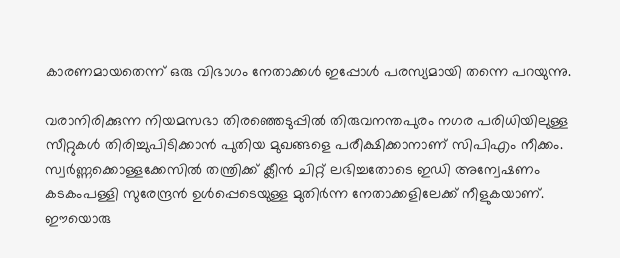കാരണമായതെന്ന് ഒരു വിഭാഗം നേതാക്കള്‍ ഇപ്പോള്‍ പരസ്യമായി തന്നെ പറയുന്നു.

വരാനിരിക്കുന്ന നിയമസഭാ തിരഞ്ഞെടുപ്പില്‍ തിരുവനന്തപുരം നഗര പരിധിയിലുള്ള സീറ്റുകള്‍ തിരിച്ചുപിടിക്കാന്‍ പുതിയ മുഖങ്ങളെ പരീക്ഷിക്കാനാണ് സിപിഎം നീക്കം. സ്വര്‍ണ്ണക്കൊള്ളക്കേസില്‍ തന്ത്രിക്ക് ക്ലീന്‍ ചിറ്റ് ലഭിച്ചതോടെ ഇഡി അന്വേഷണം കടകംപള്ളി സുരേന്ദ്രന്‍ ഉള്‍പ്പെടെയുള്ള മുതിര്‍ന്ന നേതാക്കളിലേക്ക് നീളുകയാണ്. ഈയൊരു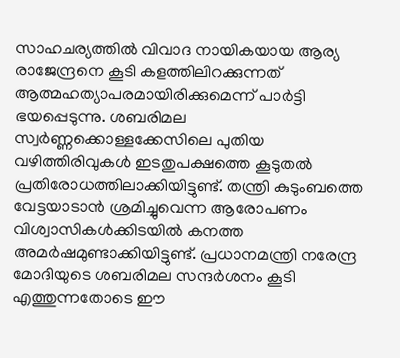സാഹചര്യത്തില്‍ വിവാദ നായികയായ ആര്യ രാജേന്ദ്രനെ കൂടി കളത്തിലിറക്കുന്നത് ആത്മഹത്യാപരമായിരിക്കുമെന്ന് പാര്‍ട്ടി ഭയപ്പെടുന്നു. ശബരിമല സ്വര്‍ണ്ണക്കൊള്ളക്കേസിലെ പുതിയ വഴിത്തിരിവുകള്‍ ഇടതുപക്ഷത്തെ കൂടുതല്‍ പ്രതിരോധത്തിലാക്കിയിട്ടുണ്ട്. തന്ത്രി കുടുംബത്തെ വേട്ടയാടാന്‍ ശ്രമിച്ചുവെന്ന ആരോപണം വിശ്വാസികള്‍ക്കിടയില്‍ കനത്ത അമര്‍ഷമുണ്ടാക്കിയിട്ടുണ്ട്. പ്രധാനമന്ത്രി നരേന്ദ്ര മോദിയുടെ ശബരിമല സന്ദര്‍ശനം കൂടി എത്തുന്നതോടെ ഈ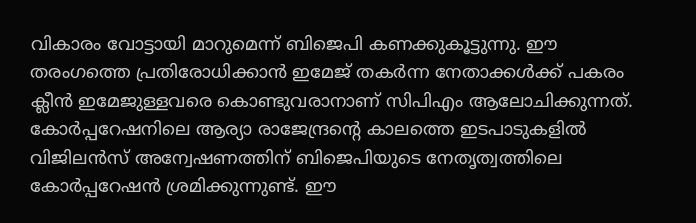വികാരം വോട്ടായി മാറുമെന്ന് ബിജെപി കണക്കുകൂട്ടുന്നു. ഈ തരംഗത്തെ പ്രതിരോധിക്കാന്‍ ഇമേജ് തകര്‍ന്ന നേതാക്കള്‍ക്ക് പകരം ക്ലീന്‍ ഇമേജുള്ളവരെ കൊണ്ടുവരാനാണ് സിപിഎം ആലോചിക്കുന്നത്. കോര്‍പ്പറേഷനിലെ ആര്യാ രാജേന്ദ്രന്റെ കാലത്തെ ഇടപാടുകളില്‍ വിജിലന്‍സ് അന്വേഷണത്തിന് ബിജെപിയുടെ നേതൃത്വത്തിലെ കോര്‍പ്പറേഷന്‍ ശ്രമിക്കുന്നുണ്ട്. ഈ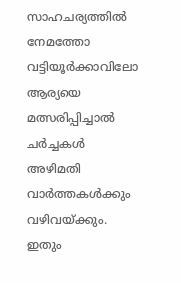സാഹചര്യത്തില്‍ നേമത്തോ വട്ടിയൂര്‍ക്കാവിലോ ആര്യയെ മത്സരിപ്പിച്ചാല്‍ ചര്‍ച്ചകള്‍ അഴിമതി വാര്‍ത്തകള്‍ക്കും വഴിവയ്ക്കും. ഇതും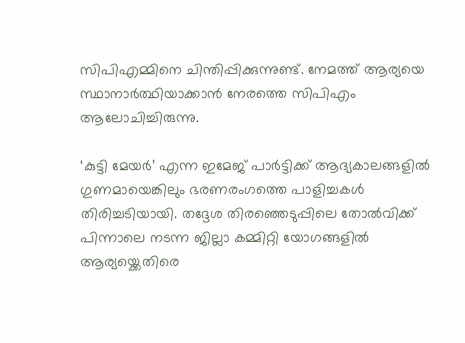സിപിഎമ്മിനെ ചിന്തിപ്പിക്കുന്നുണ്ട്. നേമത്ത് ആര്യയെ സ്ഥാനാര്‍ത്ഥിയാക്കാന്‍ നേരത്തെ സിപിഎം ആലോചിച്ചിരുന്നു.

‘കുട്ടി മേയര്‍’ എന്ന ഇമേജ് പാര്‍ട്ടിക്ക് ആദ്യകാലങ്ങളില്‍ ഗുണമായെങ്കിലും ഭരണരംഗത്തെ പാളിച്ചകള്‍ തിരിച്ചടിയായി. തദ്ദേശ തിരഞ്ഞെടുപ്പിലെ തോല്‍വിക്ക് പിന്നാലെ നടന്ന ജില്ലാ കമ്മിറ്റി യോഗങ്ങളില്‍ ആര്യയ്ക്കെതിരെ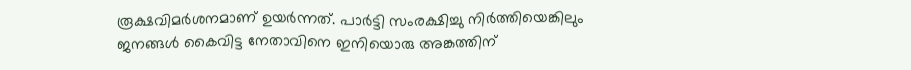രൂക്ഷവിമര്‍ശനമാണ് ഉയര്‍ന്നത്. പാര്‍ട്ടി സംരക്ഷിച്ചു നിര്‍ത്തിയെങ്കിലും ജനങ്ങള്‍ കൈവിട്ട നേതാവിനെ ഇനിയൊരു അങ്കത്തിന്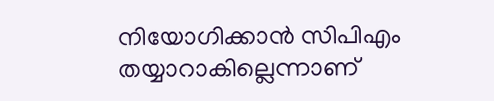നിയോഗിക്കാന്‍ സിപിഎം തയ്യാറാകില്ലെന്നാണ്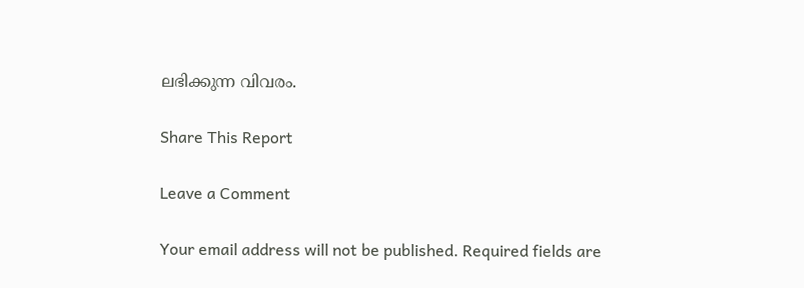ലഭിക്കുന്ന വിവരം.

Share This Report

Leave a Comment

Your email address will not be published. Required fields are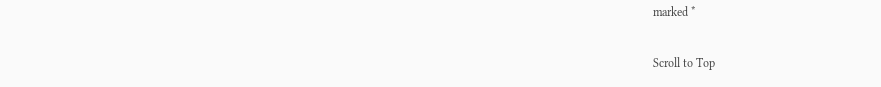marked *

Scroll to Top